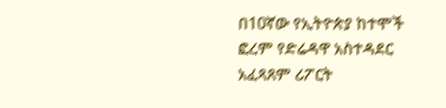በ10ኛው የኢትዮጵያ ከተሞች ፎረም የድሬዳዋ አስተዳደር አፈጻጸም ሪፖርት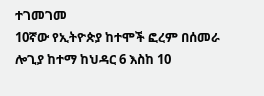ተገመገመ
10ኛው የኢትዮጵያ ከተሞች ፎረም በሰመራ ሎጊያ ከተማ ከህዳር 6 እስከ 10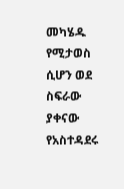መካሄዱ የሚታወስ ሲሆን ወደ ስፍራው ያቀናው የአስተዳደሩ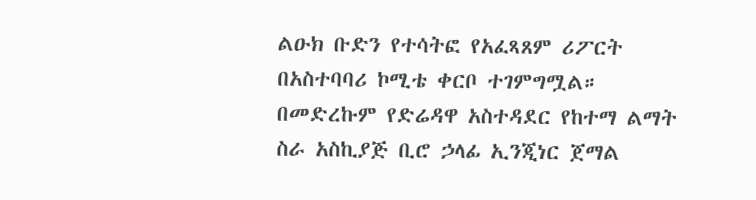ልዑክ ቡድን የተሳትፎ የአፈጻጸም ሪፖርት በአስተባባሪ ኮሚቴ ቀርቦ ተገምግሟል። በመድረኩም የድሬዳዋ አስተዳደር የከተማ ልማት ስራ አስኪያጅ ቢሮ ኃላፊ ኢንጂነር ጀማል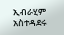ኢብራሂም አስተዳደሩ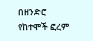በዘንድሮ የከተሞች ፎረም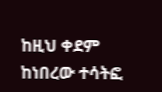ከዚህ ቀደም ከነበረው ተሳትፎ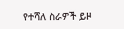የተሻለ ስራዎች ይዞ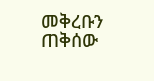መቅረቡን ጠቅሰው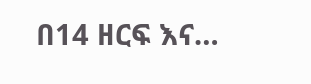በ14 ዘርፍ እና…